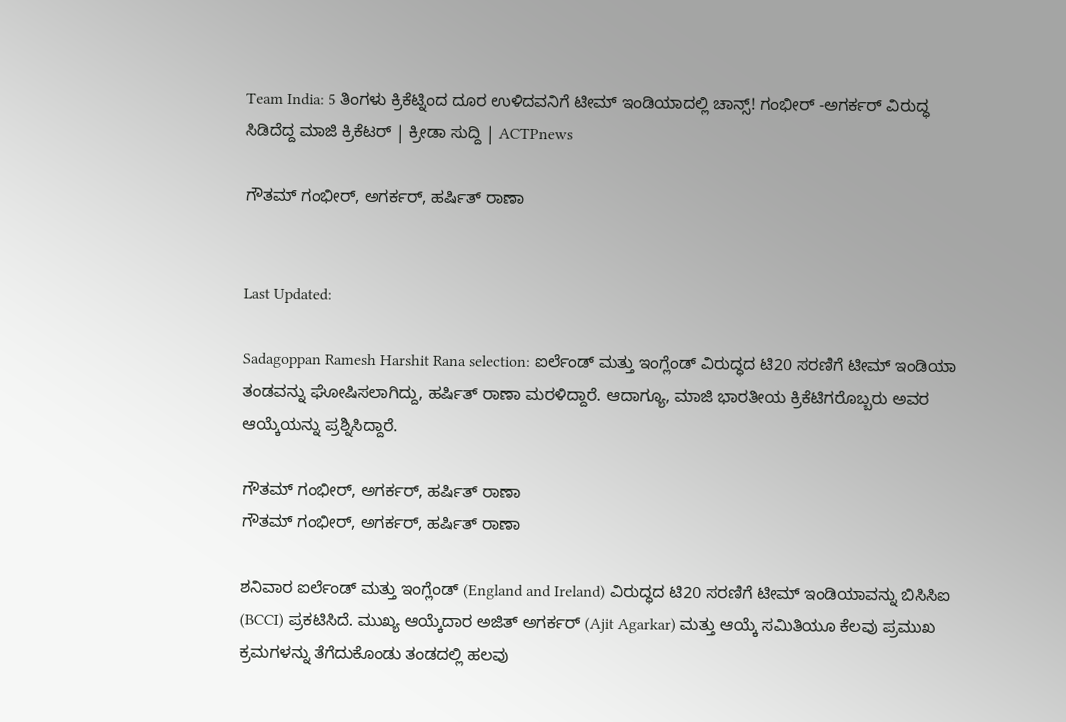Team India: 5 ತಿಂಗಳು ಕ್ರಿಕೆಟ್ನಿಂದ ದೂರ ಉಳಿದವನಿಗೆ ಟೀಮ್ ಇಂಡಿಯಾದಲ್ಲಿ ಚಾನ್ಸ್! ಗಂಭೀರ್ -ಅಗರ್ಕರ್ ವಿರುದ್ಧ ಸಿಡಿದೆದ್ದ ಮಾಜಿ ಕ್ರಿಕೆಟರ್ | ಕ್ರೀಡಾ ಸುದ್ದಿ | ACTPnews

ಗೌತಮ್ ಗಂಭೀರ್, ಅಗರ್ಕರ್, ಹರ್ಷಿತ್ ರಾಣಾ


Last Updated:

Sadagoppan Ramesh Harshit Rana selection: ಐರ್ಲೆಂಡ್ ಮತ್ತು ಇಂಗ್ಲೆಂಡ್ ವಿರುದ್ಧದ ಟಿ20 ಸರಣಿಗೆ ಟೀಮ್ ಇಂಡಿಯಾ ತಂಡವನ್ನು ಘೋಷಿಸಲಾಗಿದ್ದು, ಹರ್ಷಿತ್ ರಾಣಾ ಮರಳಿದ್ದಾರೆ. ಆದಾಗ್ಯೂ, ಮಾಜಿ ಭಾರತೀಯ ಕ್ರಿಕೆಟಿಗರೊಬ್ಬರು ಅವರ ಆಯ್ಕೆಯನ್ನು ಪ್ರಶ್ನಿಸಿದ್ದಾರೆ.

ಗೌತಮ್ ಗಂಭೀರ್, ಅಗರ್ಕರ್, ಹರ್ಷಿತ್ ರಾಣಾ
ಗೌತಮ್ ಗಂಭೀರ್, ಅಗರ್ಕರ್, ಹರ್ಷಿತ್ ರಾಣಾ

ಶನಿವಾರ ಐರ್ಲೆಂಡ್ ಮತ್ತು ಇಂಗ್ಲೆಂಡ್ (England and Ireland) ವಿರುದ್ಧದ ಟಿ20 ಸರಣಿಗೆ ಟೀಮ್ ಇಂಡಿಯಾವನ್ನು ಬಿಸಿಸಿಐ (BCCI) ಪ್ರಕಟಿಸಿದೆ. ಮುಖ್ಯ ಆಯ್ಕೆದಾರ ಅಜಿತ್ ಅಗರ್ಕರ್ (Ajit Agarkar) ಮತ್ತು ಆಯ್ಕೆ ಸಮಿತಿಯೂ ಕೆಲವು ಪ್ರಮುಖ ಕ್ರಮಗಳನ್ನು ತೆಗೆದುಕೊಂಡು ತಂಡದಲ್ಲಿ ಹಲವು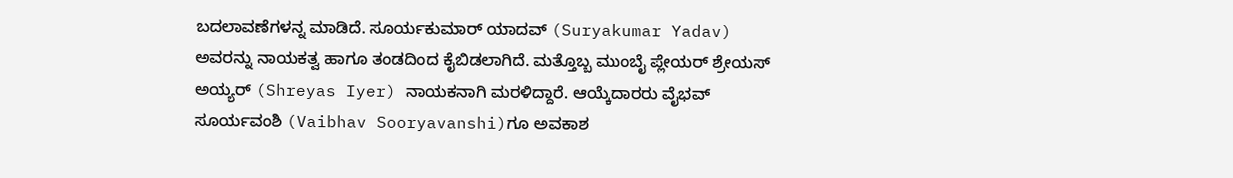ಬದಲಾವಣೆಗಳನ್ನ ಮಾಡಿದೆ. ಸೂರ್ಯಕುಮಾರ್ ಯಾದವ್ (Suryakumar Yadav) ಅವರನ್ನು ನಾಯಕತ್ವ ಹಾಗೂ ತಂಡದಿಂದ ಕೈಬಿಡಲಾಗಿದೆ. ಮತ್ತೊಬ್ಬ ಮುಂಬೈ ಪ್ಲೇಯರ್ ಶ್ರೇಯಸ್ ಅಯ್ಯರ್ (Shreyas Iyer) ನಾಯಕನಾಗಿ ಮರಳಿದ್ದಾರೆ. ಆಯ್ಕೆದಾರರು ವೈಭವ್ ಸೂರ್ಯವಂಶಿ (Vaibhav Sooryavanshi)ಗೂ ಅವಕಾಶ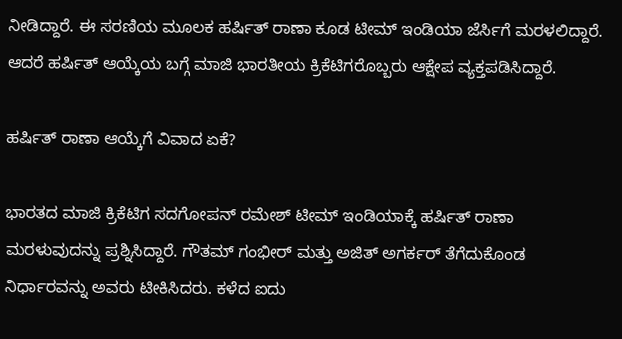ನೀಡಿದ್ದಾರೆ. ಈ ಸರಣಿಯ ಮೂಲಕ ಹರ್ಷಿತ್ ರಾಣಾ ಕೂಡ ಟೀಮ್ ಇಂಡಿಯಾ ಜೆರ್ಸಿಗೆ ಮರಳಲಿದ್ದಾರೆ. ಆದರೆ ಹರ್ಷಿತ್ ಆಯ್ಕೆಯ ಬಗ್ಗೆ ಮಾಜಿ ಭಾರತೀಯ ಕ್ರಿಕೆಟಿಗರೊಬ್ಬರು ಆಕ್ಷೇಪ ವ್ಯಕ್ತಪಡಿಸಿದ್ದಾರೆ.

ಹರ್ಷಿತ್ ರಾಣಾ ಆಯ್ಕೆಗೆ ವಿವಾದ ಏಕೆ?

ಭಾರತದ ಮಾಜಿ ಕ್ರಿಕೆಟಿಗ ಸದಗೋಪನ್ ರಮೇಶ್ ಟೀಮ್ ಇಂಡಿಯಾಕ್ಕೆ ಹರ್ಷಿತ್ ರಾಣಾ ಮರಳುವುದನ್ನು ಪ್ರಶ್ನಿಸಿದ್ದಾರೆ. ಗೌತಮ್ ಗಂಭೀರ್ ಮತ್ತು ಅಜಿತ್ ಅಗರ್ಕರ್ ತೆಗೆದುಕೊಂಡ ನಿರ್ಧಾರವನ್ನು ಅವರು ಟೀಕಿಸಿದರು. ಕಳೆದ ಐದು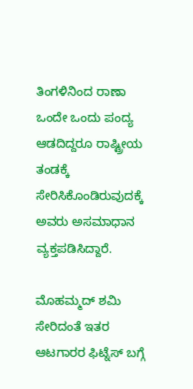ತಿಂಗಳಿನಿಂದ ರಾಣಾ ಒಂದೇ ಒಂದು ಪಂದ್ಯ ಆಡದಿದ್ದರೂ ರಾಷ್ಟ್ರೀಯ ತಂಡಕ್ಕೆ ಸೇರಿಸಿಕೊಂಡಿರುವುದಕ್ಕೆ ಅವರು ಅಸಮಾಧಾನ ವ್ಯಕ್ತಪಡಿಸಿದ್ದಾರೆ.

ಮೊಹಮ್ಮದ್ ಶಮಿ ಸೇರಿದಂತೆ ಇತರ ಆಟಗಾರರ ಫಿಟ್ನೆಸ್ ಬಗ್ಗೆ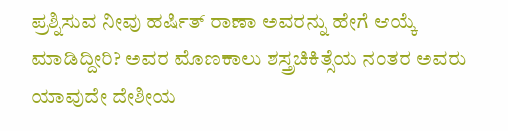ಪ್ರಶ್ನಿಸುವ ನೀವು ಹರ್ಷಿತ್ ರಾಣಾ ಅವರನ್ನು ಹೇಗೆ ಆಯ್ಕೆ ಮಾಡಿದ್ದೀರಿ? ಅವರ ಮೊಣಕಾಲು ಶಸ್ತ್ರಚಿಕಿತ್ಸೆಯ ನಂತರ ಅವರು ಯಾವುದೇ ದೇಶೀಯ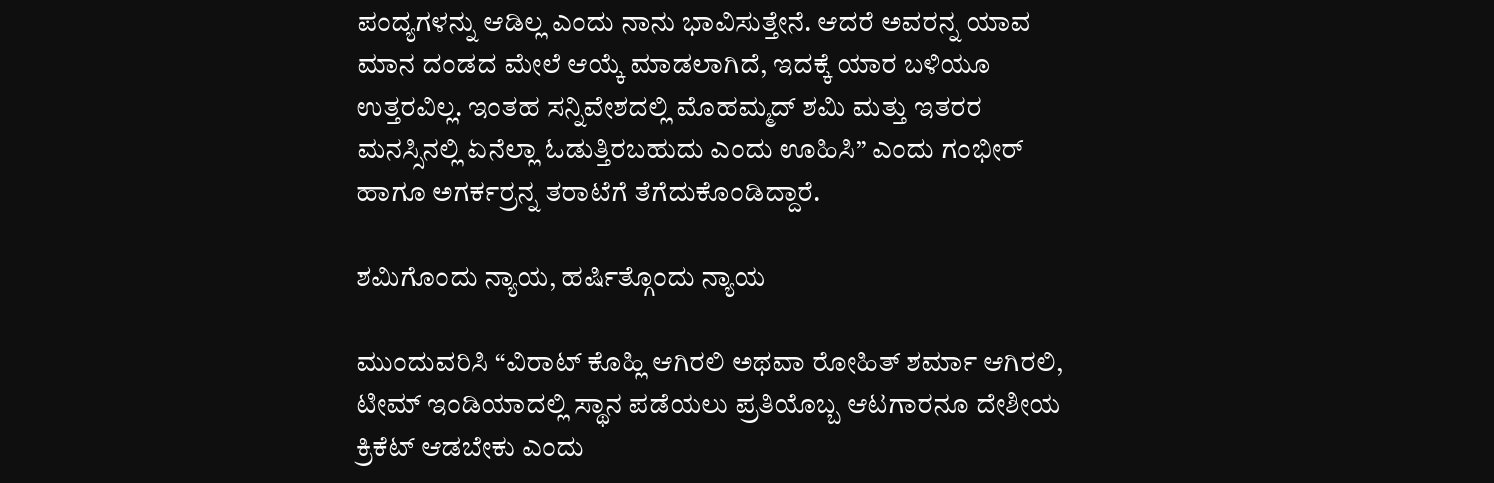ಪಂದ್ಯಗಳನ್ನು ಆಡಿಲ್ಲ ಎಂದು ನಾನು ಭಾವಿಸುತ್ತೇನೆ. ಆದರೆ ಅವರನ್ನ ಯಾವ ಮಾನ ದಂಡದ ಮೇಲೆ ಆಯ್ಕೆ ಮಾಡಲಾಗಿದೆ, ಇದಕ್ಕೆ ಯಾರ ಬಳಿಯೂ ಉತ್ತರವಿಲ್ಲ. ಇಂತಹ ಸನ್ನಿವೇಶದಲ್ಲಿ ಮೊಹಮ್ಮದ್ ಶಮಿ ಮತ್ತು ಇತರರ ಮನಸ್ಸಿನಲ್ಲಿ ಏನೆಲ್ಲಾ ಓಡುತ್ತಿರಬಹುದು ಎಂದು ಊಹಿಸಿ” ಎಂದು ಗಂಭೀರ್ ಹಾಗೂ ಅಗರ್ಕರ್ರನ್ನ ತರಾಟೆಗೆ ತೆಗೆದುಕೊಂಡಿದ್ದಾರೆ.

ಶಮಿಗೊಂದು ನ್ಯಾಯ, ಹರ್ಷಿತ್ಗೊಂದು ನ್ಯಾಯ

ಮುಂದುವರಿಸಿ “ವಿರಾಟ್ ಕೊಹ್ಲಿ ಆಗಿರಲಿ ಅಥವಾ ರೋಹಿತ್ ಶರ್ಮಾ ಆಗಿರಲಿ, ಟೀಮ್ ಇಂಡಿಯಾದಲ್ಲಿ ಸ್ಥಾನ ಪಡೆಯಲು ಪ್ರತಿಯೊಬ್ಬ ಆಟಗಾರನೂ ದೇಶೀಯ ಕ್ರಿಕೆಟ್ ಆಡಬೇಕು ಎಂದು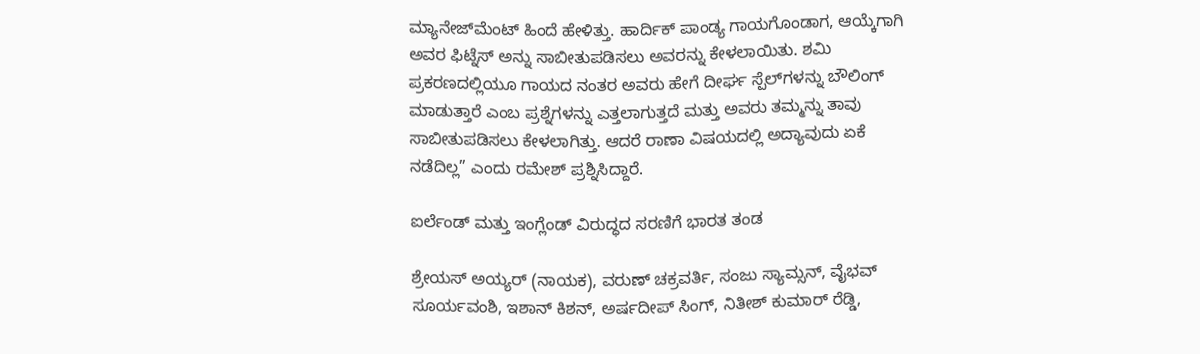ಮ್ಯಾನೇಜ್‌ಮೆಂಟ್ ಹಿಂದೆ ಹೇಳಿತ್ತು. ಹಾರ್ದಿಕ್ ಪಾಂಡ್ಯ ಗಾಯಗೊಂಡಾಗ, ಆಯ್ಕೆಗಾಗಿ ಅವರ ಫಿಟ್ನೆಸ್ ಅನ್ನು ಸಾಬೀತುಪಡಿಸಲು ಅವರನ್ನು ಕೇಳಲಾಯಿತು. ಶಮಿ ಪ್ರಕರಣದಲ್ಲಿಯೂ ಗಾಯದ ನಂತರ ಅವರು ಹೇಗೆ ದೀರ್ಘ ಸ್ಪೆಲ್‌ಗಳನ್ನು ಬೌಲಿಂಗ್ ಮಾಡುತ್ತಾರೆ ಎಂಬ ಪ್ರಶ್ನೆಗಳನ್ನು ಎತ್ತಲಾಗುತ್ತದೆ ಮತ್ತು ಅವರು ತಮ್ಮನ್ನು ತಾವು ಸಾಬೀತುಪಡಿಸಲು ಕೇಳಲಾಗಿತ್ತು. ಆದರೆ ರಾಣಾ ವಿಷಯದಲ್ಲಿ ಅದ್ಯಾವುದು ಏಕೆ ನಡೆದಿಲ್ಲ” ಎಂದು ರಮೇಶ್ ಪ್ರಶ್ನಿಸಿದ್ದಾರೆ.

ಐರ್ಲೆಂಡ್ ಮತ್ತು ಇಂಗ್ಲೆಂಡ್ ವಿರುದ್ಧದ ಸರಣಿಗೆ ಭಾರತ ತಂಡ

ಶ್ರೇಯಸ್ ಅಯ್ಯರ್ (ನಾಯಕ), ವರುಣ್ ಚಕ್ರವರ್ತಿ, ಸಂಜು ಸ್ಯಾಮ್ಸನ್, ವೈಭವ್ ಸೂರ್ಯವಂಶಿ, ಇಶಾನ್ ಕಿಶನ್, ಅರ್ಷದೀಪ್ ಸಿಂಗ್, ನಿತೀಶ್ ಕುಮಾರ್ ರೆಡ್ಡಿ,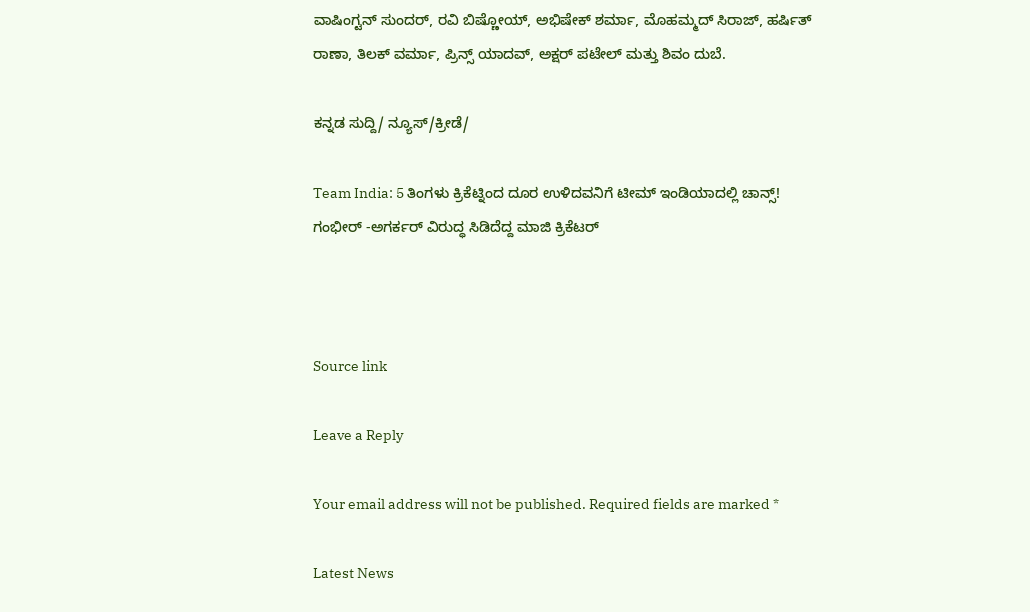ವಾಷಿಂಗ್ಟನ್ ಸುಂದರ್, ರವಿ ಬಿಷ್ಣೋಯ್, ಅಭಿಷೇಕ್ ಶರ್ಮಾ, ಮೊಹಮ್ಮದ್ ಸಿರಾಜ್, ಹರ್ಷಿತ್ ರಾಣಾ, ತಿಲಕ್ ವರ್ಮಾ, ಪ್ರಿನ್ಸ್ ಯಾದವ್, ಅಕ್ಷರ್ ಪಟೇಲ್ ಮತ್ತು ಶಿವಂ ದುಬೆ.

ಕನ್ನಡ ಸುದ್ದಿ/ ನ್ಯೂಸ್/ಕ್ರೀಡೆ/

Team India: 5 ತಿಂಗಳು ಕ್ರಿಕೆಟ್ನಿಂದ ದೂರ ಉಳಿದವನಿಗೆ ಟೀಮ್ ಇಂಡಿಯಾದಲ್ಲಿ ಚಾನ್ಸ್! ಗಂಭೀರ್ -ಅಗರ್ಕರ್ ವಿರುದ್ಧ ಸಿಡಿದೆದ್ದ ಮಾಜಿ ಕ್ರಿಕೆಟರ್



Source link

Leave a Reply

Your email address will not be published. Required fields are marked *

Latest News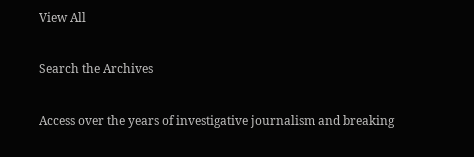View All

Search the Archives

Access over the years of investigative journalism and breaking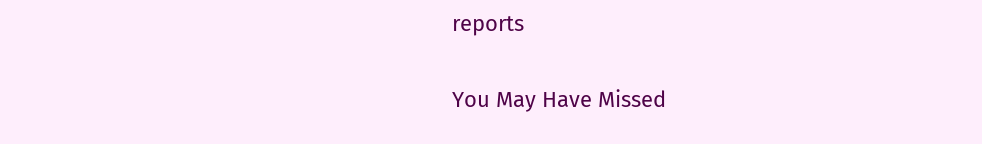reports

You May Have Missed